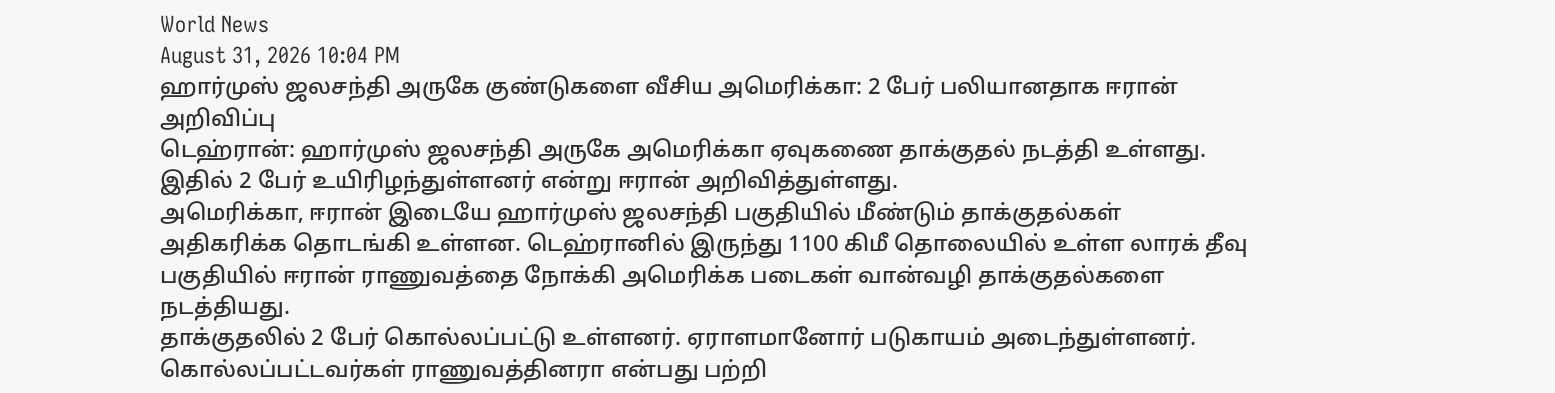World News
August 31, 2026 10:04 PM
ஹார்முஸ் ஜலசந்தி அருகே குண்டுகளை வீசிய அமெரிக்கா: 2 பேர் பலியானதாக ஈரான் அறிவிப்பு
டெஹ்ரான்: ஹார்முஸ் ஜலசந்தி அருகே அமெரிக்கா ஏவுகணை தாக்குதல் நடத்தி உள்ளது. இதில் 2 பேர் உயிரிழந்துள்ளனர் என்று ஈரான் அறிவித்துள்ளது.
அமெரிக்கா, ஈரான் இடையே ஹார்முஸ் ஜலசந்தி பகுதியில் மீண்டும் தாக்குதல்கள் அதிகரிக்க தொடங்கி உள்ளன. டெஹ்ரானில் இருந்து 1100 கிமீ தொலையில் உள்ள லாரக் தீவு பகுதியில் ஈரான் ராணுவத்தை நோக்கி அமெரிக்க படைகள் வான்வழி தாக்குதல்களை நடத்தியது.
தாக்குதலில் 2 பேர் கொல்லப்பட்டு உள்ளனர். ஏராளமானோர் படுகாயம் அடைந்துள்ளனர். கொல்லப்பட்டவர்கள் ராணுவத்தினரா என்பது பற்றி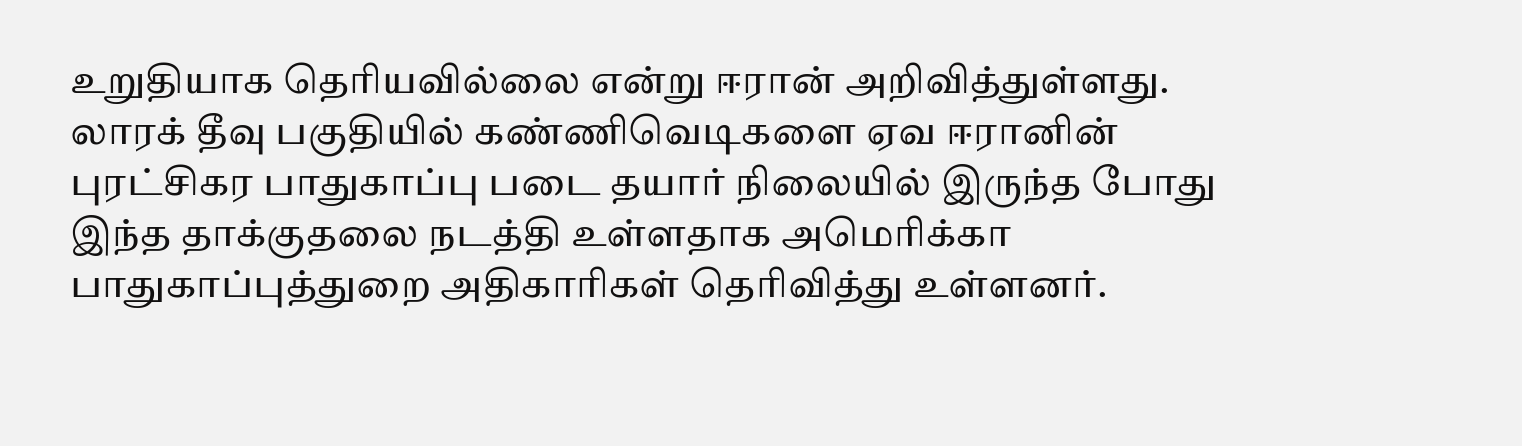உறுதியாக தெரியவில்லை என்று ஈரான் அறிவித்துள்ளது.
லாரக் தீவு பகுதியில் கண்ணிவெடிகளை ஏவ ஈரானின் புரட்சிகர பாதுகாப்பு படை தயார் நிலையில் இருந்த போது இந்த தாக்குதலை நடத்தி உள்ளதாக அமெரிக்கா பாதுகாப்புத்துறை அதிகாரிகள் தெரிவித்து உள்ளனர்.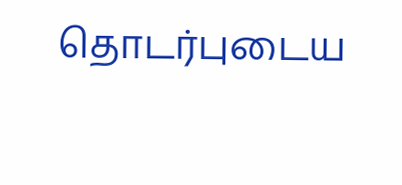தொடர்புடைய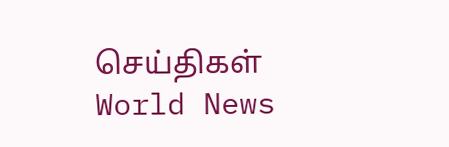செய்திகள்
World News